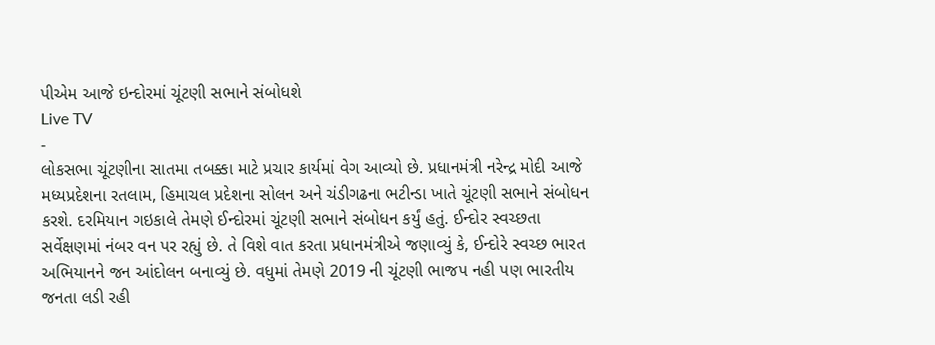પીએમ આજે ઇન્દોરમાં ચૂંટણી સભાને સંબોધશે
Live TV
-
લોકસભા ચૂંટણીના સાતમા તબક્કા માટે પ્રચાર કાર્યમાં વેગ આવ્યો છે. પ્રધાનમંત્રી નરેન્દ્ર મોદી આજે મધ્યપ્રદેશના રતલામ, હિમાચલ પ્રદેશના સોલન અને ચંડીગઢના ભટીન્ડા ખાતે ચૂંટણી સભાને સંબોધન કરશે. દરમિયાન ગઇકાલે તેમણે ઈન્દોરમાં ચૂંટણી સભાને સંબોધન કર્યું હતું. ઈન્દોર સ્વચ્છતા સર્વેક્ષણમાં નંબર વન પર રહ્યું છે. તે વિશે વાત કરતા પ્રધાનમંત્રીએ જણાવ્યું કે, ઈન્દોરે સ્વચ્છ ભારત અભિયાનને જન આંદોલન બનાવ્યું છે. વધુમાં તેમણે 2019 ની ચૂંટણી ભાજપ નહી પણ ભારતીય જનતા લડી રહી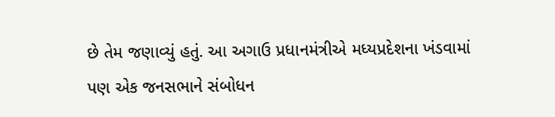છે તેમ જણાવ્યું હતું. આ અગાઉ પ્રધાનમંત્રીએ મધ્યપ્રદેશના ખંડવામાં પણ એક જનસભાને સંબોધન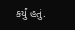કર્યું હતું.